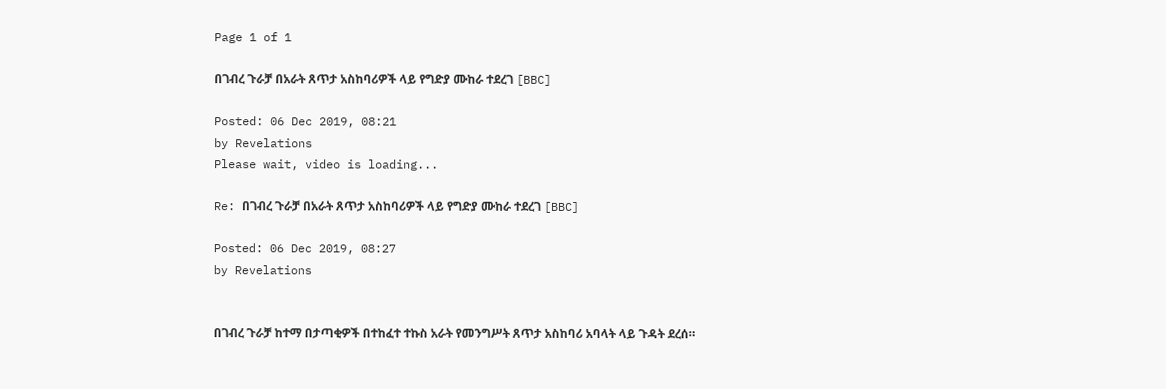Page 1 of 1

በገብረ ጉራቻ በአራት ጸጥታ አስከባሪዎች ላይ የግድያ ሙከራ ተደረገ [BBC]

Posted: 06 Dec 2019, 08:21
by Revelations
Please wait, video is loading...

Re: በገብረ ጉራቻ በአራት ጸጥታ አስከባሪዎች ላይ የግድያ ሙከራ ተደረገ [BBC]

Posted: 06 Dec 2019, 08:27
by Revelations


በገብረ ጉራቻ ከተማ በታጣቂዎች በተከፈተ ተኩስ አራት የመንግሥት ጸጥታ አስከባሪ አባላት ላይ ጉዳት ደረሰ።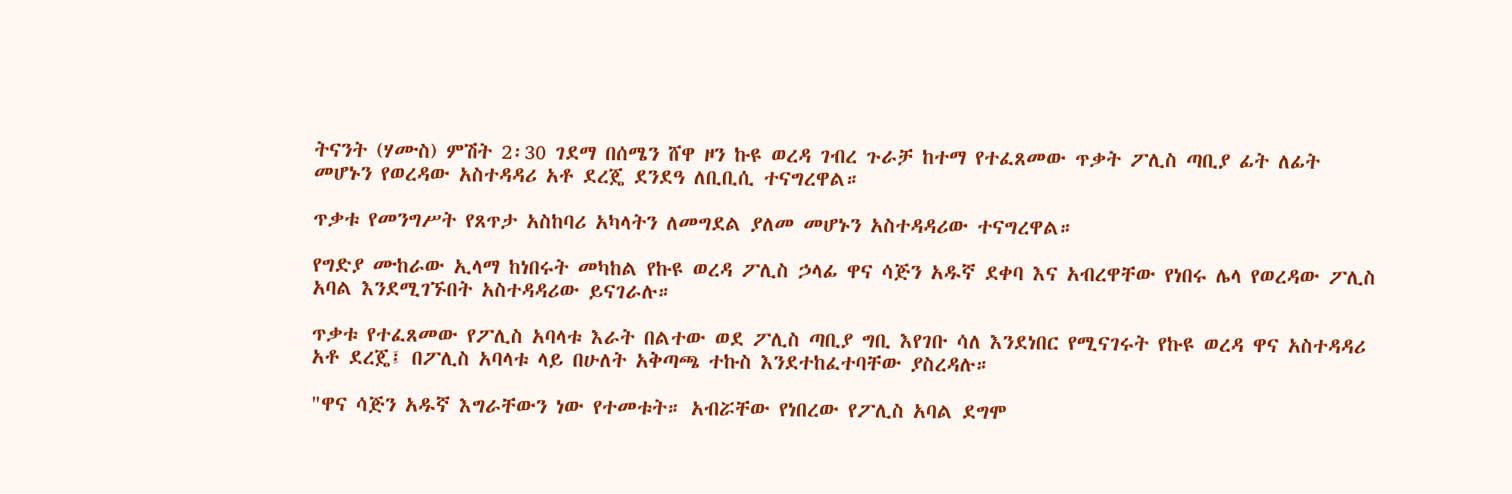ትናንት (ሃሙስ) ምሽት 2፡30 ገደማ በሰሜን ሸዋ ዞን ኩዩ ወረዳ ገብረ ጉራቻ ከተማ የተፈጸመው ጥቃት ፖሊስ ጣቢያ ፊት ለፊት መሆኑን የወረዳው አስተዳዳሪ አቶ ደረጄ ደንደዓ ለቢቢሲ ተናግረዋል።

ጥቃቱ የመንግሥት የጸጥታ አስከባሪ አካላትን ለመግደል ያለመ መሆኑን አስተዳዳሪው ተናግረዋል።

የግድያ ሙከራው ኢላማ ከነበሩት መካከል የኩዩ ወረዳ ፖሊስ ኃላፊ ዋና ሳጅን አዱኛ ደቀባ እና አብረዋቸው የነበሩ ሌላ የወረዳው ፖሊስ አባል እንደሚገኙበት አስተዳዳሪው ይናገራሉ።

ጥቃቱ የተፈጸመው የፖሊስ አባላቱ እራት በልተው ወደ ፖሊስ ጣቢያ ግቢ እየገቡ ሳለ እንደነበር የሚናገሩት የኩዩ ወረዳ ዋና አስተዳዳሪ አቶ ደረጄ፤ በፖሊስ አባላቱ ላይ በሁለት አቅጣጫ ተኩስ እንደተከፈተባቸው ያስረዳሉ።

"ዋና ሳጅን አዱኛ እግራቸውን ነው የተመቱት። አብሯቸው የነበረው የፖሊስ አባል ደግሞ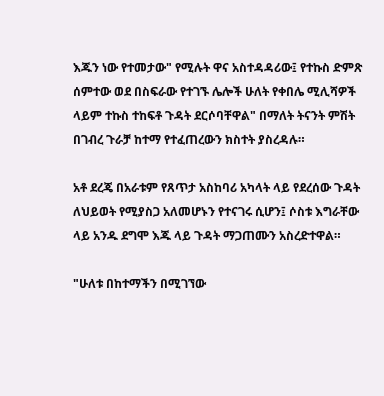እጁን ነው የተመታው" የሚሉት ዋና አስተዳዳሪው፤ የተኩስ ድምጽ ሰምተው ወደ በስፍራው የተገኙ ሌሎች ሁለት የቀበሌ ሚሊሻዎች ላይም ተኩስ ተከፍቶ ጉዳት ደርሶባቸዋል" በማለት ትናንት ምሽት በገብረ ጉራቻ ከተማ የተፈጠረውን ክስተት ያስረዳሉ።

አቶ ደረጄ በአራቱም የጸጥታ አስከባሪ አካላት ላይ የደረሰው ጉዳት ለህይወት የሚያስጋ አለመሆኑን የተናገሩ ሲሆን፤ ሶስቱ እግራቸው ላይ አንዱ ደግሞ እጁ ላይ ጉዳት ማጋጠሙን አስረድተዋል።

"ሁለቱ በከተማችን በሚገኘው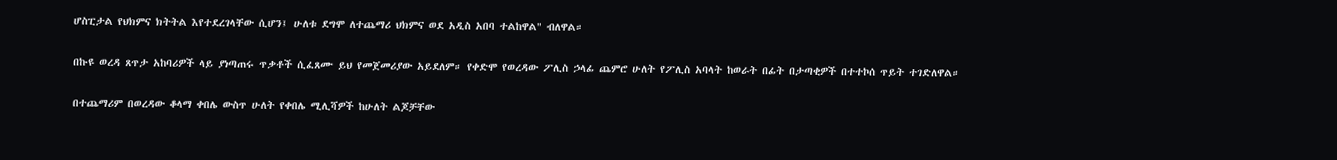ሆስፒታል የህክምና ክትትል እየተደረገላቸው ሲሆን፤ ሁለቱ ደግሞ ለተጨማሪ ህክምና ወደ አዲስ አበባ ተልከዋል" ብለዋል።

በኩዩ ወረዳ ጸጥታ አከባሪዎች ላይ ያነጣጠሩ ጥቃቶች ሲፈጸሙ ይህ የመጀመሪያው አይደለም። የቀድሞ የወረዳው ፖሊስ ኃላፊ ጨምሮ ሁለት የፖሊስ አባላት ከወራት በፊት በታጣቂዎች በተተኮሰ ጥይት ተገድለዋል።

በተጨማሪም በወረዳው ቆላማ ቀበሌ ውስጥ ሁለት የቀበሌ ሚሊሻዎች ከሁለት ልጆቻቸው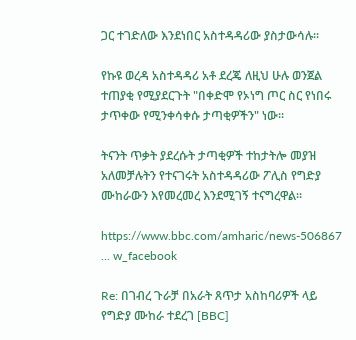ጋር ተገድለው እንደነበር አስተዳዳሪው ያስታውሳሉ።

የኩዩ ወረዳ አስተዳዳሪ አቶ ደረጄ ለዚህ ሁሉ ወንጀል ተጠያቂ የሚያደርጉት "በቀድሞ የኦነግ ጦር ስር የነበሩ ታጥቀው የሚንቀሳቀሱ ታጣቂዎችን" ነው።

ትናንት ጥቃት ያደረሱት ታጣቂዎች ተከታትሎ መያዝ አለመቻሉትን የተናገሩት አስተዳዳሪው ፖሊስ የግድያ ሙከራውን እየመረመረ እንደሚገኝ ተናግረዋል።

https://www.bbc.com/amharic/news-506867 ... w_facebook

Re: በገብረ ጉራቻ በአራት ጸጥታ አስከባሪዎች ላይ የግድያ ሙከራ ተደረገ [BBC]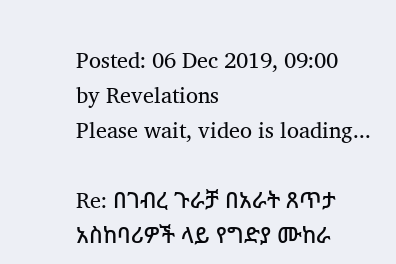Posted: 06 Dec 2019, 09:00
by Revelations
Please wait, video is loading...

Re: በገብረ ጉራቻ በአራት ጸጥታ አስከባሪዎች ላይ የግድያ ሙከራ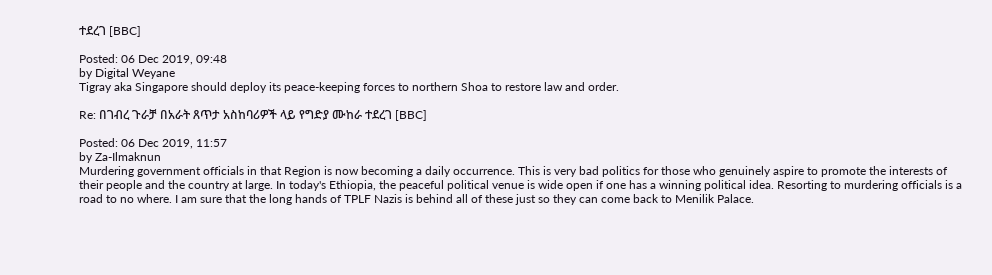ተደረገ [BBC]

Posted: 06 Dec 2019, 09:48
by Digital Weyane
Tigray aka Singapore should deploy its peace-keeping forces to northern Shoa to restore law and order.

Re: በገብረ ጉራቻ በአራት ጸጥታ አስከባሪዎች ላይ የግድያ ሙከራ ተደረገ [BBC]

Posted: 06 Dec 2019, 11:57
by Za-Ilmaknun
Murdering government officials in that Region is now becoming a daily occurrence. This is very bad politics for those who genuinely aspire to promote the interests of their people and the country at large. In today's Ethiopia, the peaceful political venue is wide open if one has a winning political idea. Resorting to murdering officials is a road to no where. I am sure that the long hands of TPLF Nazis is behind all of these just so they can come back to Menilik Palace.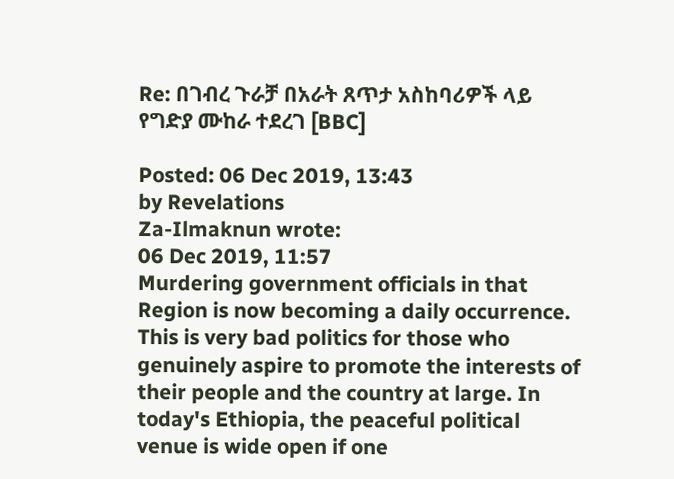Re: በገብረ ጉራቻ በአራት ጸጥታ አስከባሪዎች ላይ የግድያ ሙከራ ተደረገ [BBC]

Posted: 06 Dec 2019, 13:43
by Revelations
Za-Ilmaknun wrote:
06 Dec 2019, 11:57
Murdering government officials in that Region is now becoming a daily occurrence. This is very bad politics for those who genuinely aspire to promote the interests of their people and the country at large. In today's Ethiopia, the peaceful political venue is wide open if one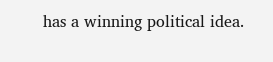has a winning political idea.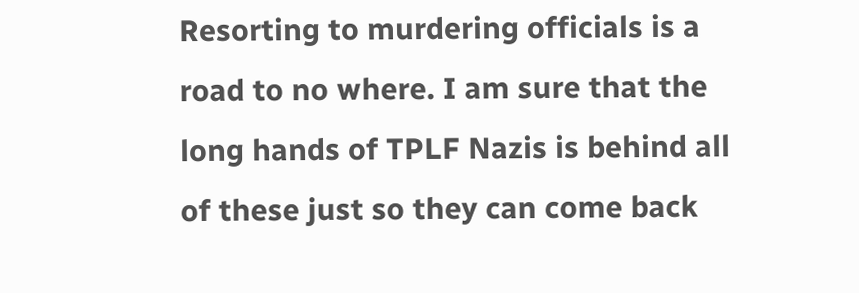Resorting to murdering officials is a road to no where. I am sure that the long hands of TPLF Nazis is behind all of these just so they can come back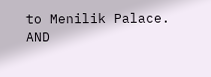to Menilik Palace.
AND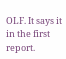OLF. It says it in the first report.